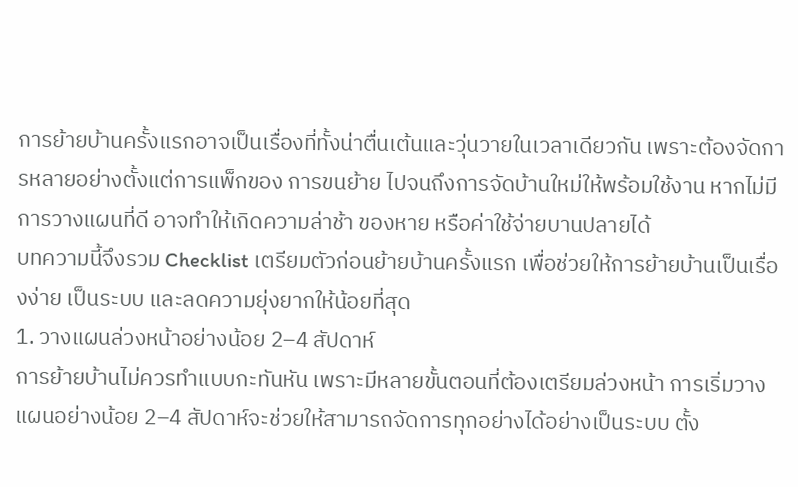การย้ายบ้านครั้งแรกอาจเป็นเรื่องที่ทั้งน่าตื่นเต้นและวุ่นวายในเวลาเดียวกัน เพราะต้องจัดการหลายอย่างตั้งแต่การแพ็กของ การขนย้าย ไปจนถึงการจัดบ้านใหม่ให้พร้อมใช้งาน หากไม่มีการวางแผนที่ดี อาจทำให้เกิดความล่าช้า ของหาย หรือค่าใช้จ่ายบานปลายได้
บทความนี้จึงรวม Checklist เตรียมตัวก่อนย้ายบ้านครั้งแรก เพื่อช่วยให้การย้ายบ้านเป็นเรื่องง่าย เป็นระบบ และลดความยุ่งยากให้น้อยที่สุด
1. วางแผนล่วงหน้าอย่างน้อย 2–4 สัปดาห์
การย้ายบ้านไม่ควรทำแบบกะทันหัน เพราะมีหลายขั้นตอนที่ต้องเตรียมล่วงหน้า การเริ่มวางแผนอย่างน้อย 2–4 สัปดาห์จะช่วยให้สามารถจัดการทุกอย่างได้อย่างเป็นระบบ ตั้ง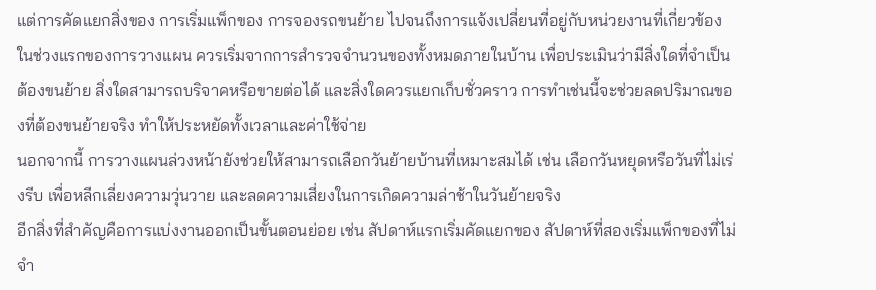แต่การคัดแยกสิ่งของ การเริ่มแพ็กของ การจองรถขนย้าย ไปจนถึงการแจ้งเปลี่ยนที่อยู่กับหน่วยงานที่เกี่ยวข้อง
ในช่วงแรกของการวางแผน ควรเริ่มจากการสำรวจจำนวนของทั้งหมดภายในบ้าน เพื่อประเมินว่ามีสิ่งใดที่จำเป็นต้องขนย้าย สิ่งใดสามารถบริจาคหรือขายต่อได้ และสิ่งใดควรแยกเก็บชั่วคราว การทำเช่นนี้จะช่วยลดปริมาณของที่ต้องขนย้ายจริง ทำให้ประหยัดทั้งเวลาและค่าใช้จ่าย
นอกจากนี้ การวางแผนล่วงหน้ายังช่วยให้สามารถเลือกวันย้ายบ้านที่เหมาะสมได้ เช่น เลือกวันหยุดหรือวันที่ไม่เร่งรีบ เพื่อหลีกเลี่ยงความวุ่นวาย และลดความเสี่ยงในการเกิดความล่าช้าในวันย้ายจริง
อีกสิ่งที่สำคัญคือการแบ่งงานออกเป็นขั้นตอนย่อย เช่น สัปดาห์แรกเริ่มคัดแยกของ สัปดาห์ที่สองเริ่มแพ็กของที่ไม่จำ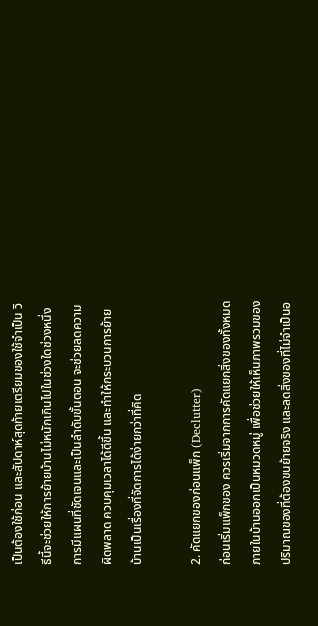เป็นต้องใช้ก่อน และสัปดาห์สุดท้ายเตรียมของใช้จำเป็น วิธีนี้จะช่วยให้การย้ายบ้านไม่หนักเกินไปในช่วงใดช่วงหนึ่ง
การมีแผนที่ชัดเจนและเป็นลำดับขั้นตอน จะช่วยลดความผิดพลาด ควบคุมเวลาได้ดีขึ้น และทำให้กระบวนการย้ายบ้านเป็นเรื่องที่จัดการได้ง่ายกว่าที่คิด

2. คัดแยกของก่อนแพ็ก (Declutter)
ก่อนเริ่มแพ็กของ ควรเริ่มจากการคัดแยกสิ่งของทั้งหมดภายในบ้านออกเป็นหมวดหมู่ เพื่อช่วยให้เห็นภาพรวมของปริมาณของที่ต้องขนย้ายจริง และลดสิ่งของที่ไม่จำเป็นอ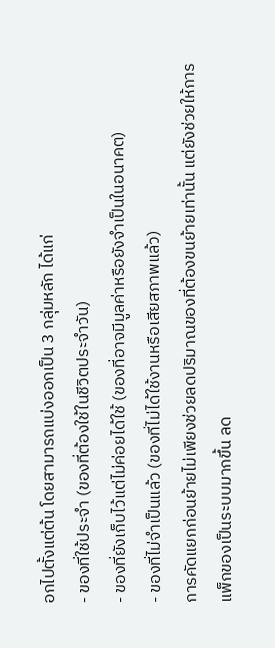อกไปตั้งแต่ต้น โดยสามารถแบ่งออกเป็น 3 กลุ่มหลัก ได้แก่
- ของที่ใช้ประจำ (ของที่ต้องใช้ในชีวิตประจำวัน)
- ของที่ยังเก็บไว้แต่ไม่ค่อยได้ใช้ (ของที่อาจมีมูลค่าหรือยังจำเป็นในอนาคต)
- ของที่ไม่จำเป็นแล้ว (ของที่ไม่ได้ใช้งานหรือเสียสภาพแล้ว)
การคัดแยกก่อนย้ายไม่เพียงช่วยลดปริมาณของที่ต้องขนย้ายเท่านั้น แต่ยังช่วยให้การแพ็กของเป็นระบบมากขึ้น ลด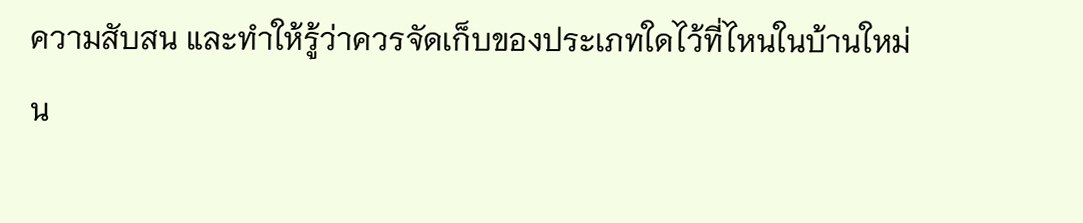ความสับสน และทำให้รู้ว่าควรจัดเก็บของประเภทใดไว้ที่ไหนในบ้านใหม่
น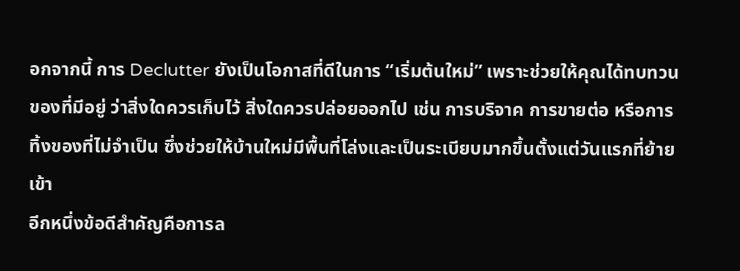อกจากนี้ การ Declutter ยังเป็นโอกาสที่ดีในการ “เริ่มต้นใหม่” เพราะช่วยให้คุณได้ทบทวนของที่มีอยู่ ว่าสิ่งใดควรเก็บไว้ สิ่งใดควรปล่อยออกไป เช่น การบริจาค การขายต่อ หรือการทิ้งของที่ไม่จำเป็น ซึ่งช่วยให้บ้านใหม่มีพื้นที่โล่งและเป็นระเบียบมากขึ้นตั้งแต่วันแรกที่ย้ายเข้า
อีกหนึ่งข้อดีสำคัญคือการล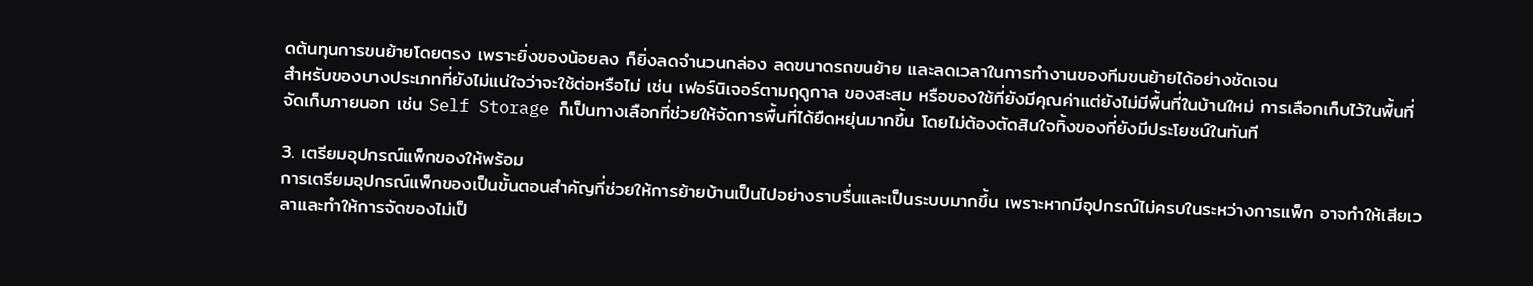ดต้นทุนการขนย้ายโดยตรง เพราะยิ่งของน้อยลง ก็ยิ่งลดจำนวนกล่อง ลดขนาดรถขนย้าย และลดเวลาในการทำงานของทีมขนย้ายได้อย่างชัดเจน
สำหรับของบางประเภทที่ยังไม่แน่ใจว่าจะใช้ต่อหรือไม่ เช่น เฟอร์นิเจอร์ตามฤดูกาล ของสะสม หรือของใช้ที่ยังมีคุณค่าแต่ยังไม่มีพื้นที่ในบ้านใหม่ การเลือกเก็บไว้ในพื้นที่จัดเก็บภายนอก เช่น Self Storage ก็เป็นทางเลือกที่ช่วยให้จัดการพื้นที่ได้ยืดหยุ่นมากขึ้น โดยไม่ต้องตัดสินใจทิ้งของที่ยังมีประโยชน์ในทันที

3. เตรียมอุปกรณ์แพ็กของให้พร้อม
การเตรียมอุปกรณ์แพ็กของเป็นขั้นตอนสำคัญที่ช่วยให้การย้ายบ้านเป็นไปอย่างราบรื่นและเป็นระบบมากขึ้น เพราะหากมีอุปกรณ์ไม่ครบในระหว่างการแพ็ก อาจทำให้เสียเวลาและทำให้การจัดของไม่เป็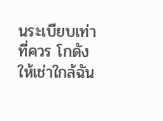นระเบียบเท่าที่ควร โกดังให้เช่าใกล้ฉัน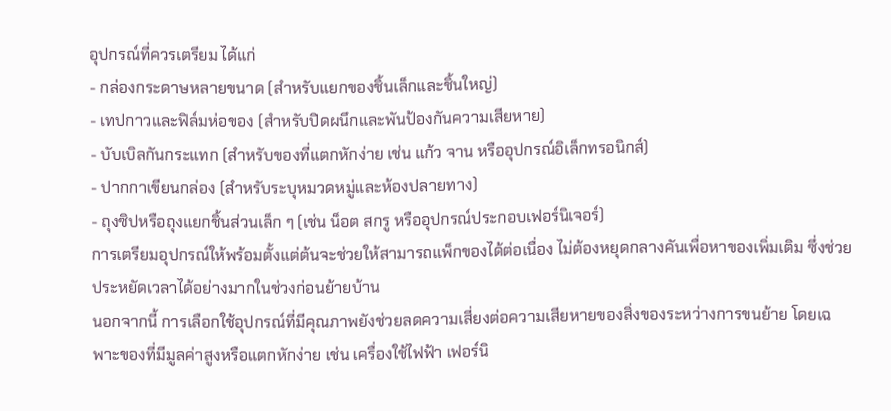อุปกรณ์ที่ควรเตรียม ได้แก่
- กล่องกระดาษหลายขนาด (สำหรับแยกของชิ้นเล็กและชิ้นใหญ่)
- เทปกาวและฟิล์มห่อของ (สำหรับปิดผนึกและพันป้องกันความเสียหาย)
- บับเบิลกันกระแทก (สำหรับของที่แตกหักง่าย เช่น แก้ว จาน หรืออุปกรณ์อิเล็กทรอนิกส์)
- ปากกาเขียนกล่อง (สำหรับระบุหมวดหมู่และห้องปลายทาง)
- ถุงซิปหรือถุงแยกชิ้นส่วนเล็ก ๆ (เช่น น็อต สกรู หรืออุปกรณ์ประกอบเฟอร์นิเจอร์)
การเตรียมอุปกรณ์ให้พร้อมตั้งแต่ต้นจะช่วยให้สามารถแพ็กของได้ต่อเนื่อง ไม่ต้องหยุดกลางคันเพื่อหาของเพิ่มเติม ซึ่งช่วยประหยัดเวลาได้อย่างมากในช่วงก่อนย้ายบ้าน
นอกจากนี้ การเลือกใช้อุปกรณ์ที่มีคุณภาพยังช่วยลดความเสี่ยงต่อความเสียหายของสิ่งของระหว่างการขนย้าย โดยเฉพาะของที่มีมูลค่าสูงหรือแตกหักง่าย เช่น เครื่องใช้ไฟฟ้า เฟอร์นิ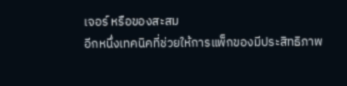เจอร์ หรือของสะสม
อีกหนึ่งเทคนิคที่ช่วยให้การแพ็กของมีประสิทธิภาพ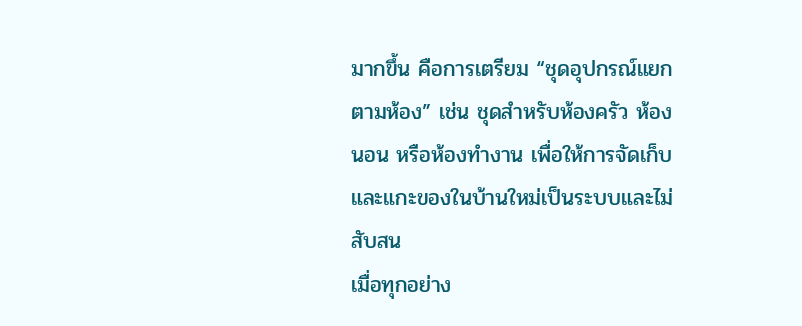มากขึ้น คือการเตรียม “ชุดอุปกรณ์แยกตามห้อง” เช่น ชุดสำหรับห้องครัว ห้องนอน หรือห้องทำงาน เพื่อให้การจัดเก็บและแกะของในบ้านใหม่เป็นระบบและไม่สับสน
เมื่อทุกอย่าง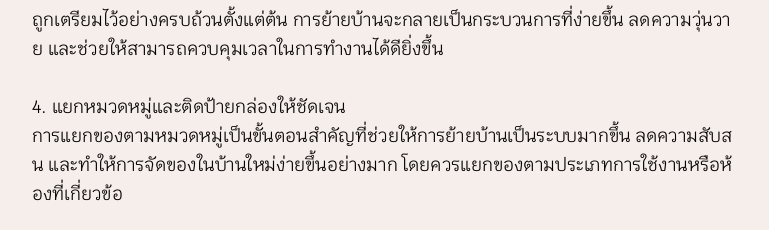ถูกเตรียมไว้อย่างครบถ้วนตั้งแต่ต้น การย้ายบ้านจะกลายเป็นกระบวนการที่ง่ายขึ้น ลดความวุ่นวาย และช่วยให้สามารถควบคุมเวลาในการทำงานได้ดียิ่งขึ้น

4. แยกหมวดหมู่และติดป้ายกล่องให้ชัดเจน
การแยกของตามหมวดหมู่เป็นขั้นตอนสำคัญที่ช่วยให้การย้ายบ้านเป็นระบบมากขึ้น ลดความสับสน และทำให้การจัดของในบ้านใหม่ง่ายขึ้นอย่างมาก โดยควรแยกของตามประเภทการใช้งานหรือห้องที่เกี่ยวข้อ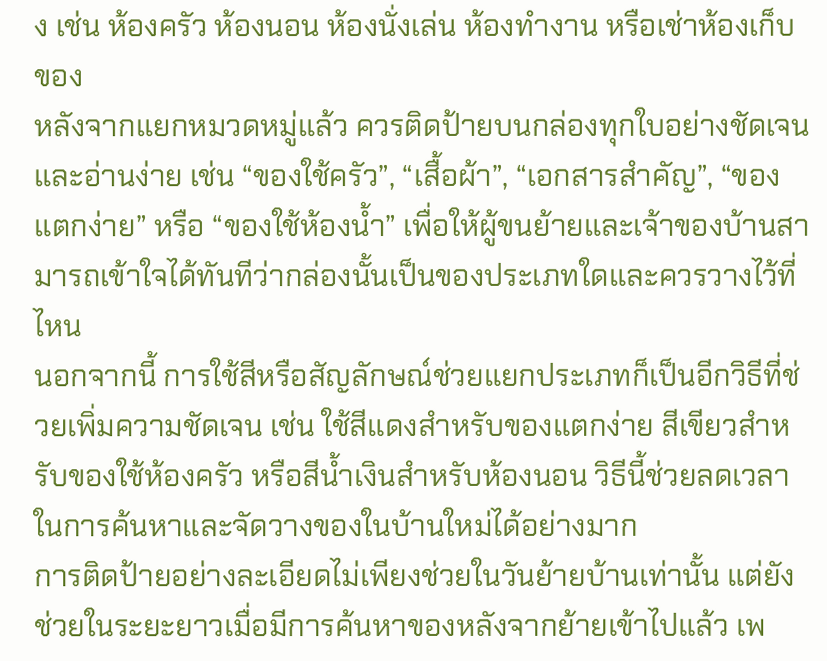ง เช่น ห้องครัว ห้องนอน ห้องนั่งเล่น ห้องทำงาน หรือเช่าห้องเก็บของ
หลังจากแยกหมวดหมู่แล้ว ควรติดป้ายบนกล่องทุกใบอย่างชัดเจนและอ่านง่าย เช่น “ของใช้ครัว”, “เสื้อผ้า”, “เอกสารสำคัญ”, “ของแตกง่าย” หรือ “ของใช้ห้องน้ำ” เพื่อให้ผู้ขนย้ายและเจ้าของบ้านสามารถเข้าใจได้ทันทีว่ากล่องนั้นเป็นของประเภทใดและควรวางไว้ที่ไหน
นอกจากนี้ การใช้สีหรือสัญลักษณ์ช่วยแยกประเภทก็เป็นอีกวิธีที่ช่วยเพิ่มความชัดเจน เช่น ใช้สีแดงสำหรับของแตกง่าย สีเขียวสำหรับของใช้ห้องครัว หรือสีน้ำเงินสำหรับห้องนอน วิธีนี้ช่วยลดเวลาในการค้นหาและจัดวางของในบ้านใหม่ได้อย่างมาก
การติดป้ายอย่างละเอียดไม่เพียงช่วยในวันย้ายบ้านเท่านั้น แต่ยังช่วยในระยะยาวเมื่อมีการค้นหาของหลังจากย้ายเข้าไปแล้ว เพ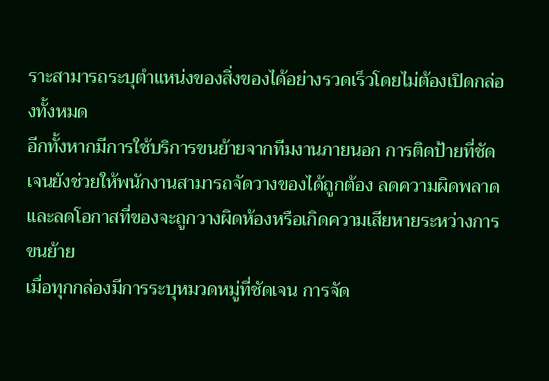ราะสามารถระบุตำแหน่งของสิ่งของได้อย่างรวดเร็วโดยไม่ต้องเปิดกล่องทั้งหมด
อีกทั้งหากมีการใช้บริการขนย้ายจากทีมงานภายนอก การติดป้ายที่ชัดเจนยังช่วยให้พนักงานสามารถจัดวางของได้ถูกต้อง ลดความผิดพลาด และลดโอกาสที่ของจะถูกวางผิดห้องหรือเกิดความเสียหายระหว่างการขนย้าย
เมื่อทุกกล่องมีการระบุหมวดหมู่ที่ชัดเจน การจัด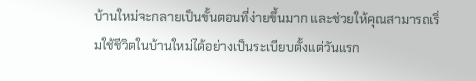บ้านใหม่จะกลายเป็นขั้นตอนที่ง่ายขึ้นมาก และช่วยให้คุณสามารถเริ่มใช้ชีวิตในบ้านใหม่ได้อย่างเป็นระเบียบตั้งแต่วันแรก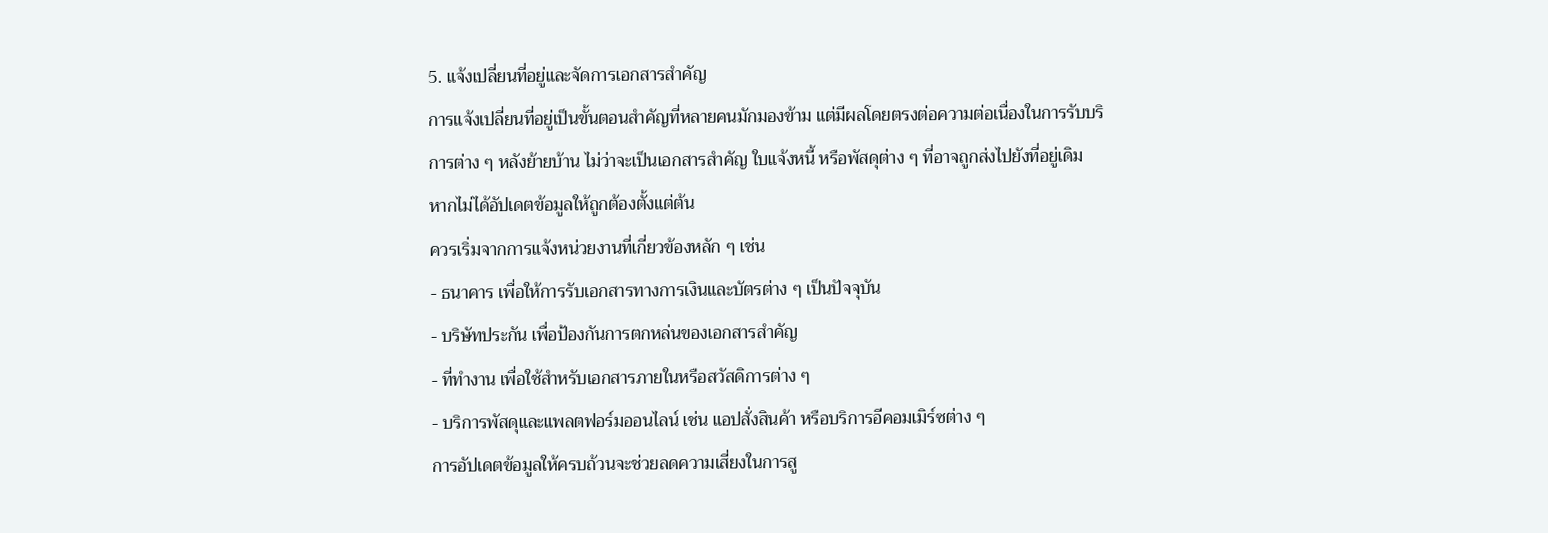5. แจ้งเปลี่ยนที่อยู่และจัดการเอกสารสำคัญ
การแจ้งเปลี่ยนที่อยู่เป็นขั้นตอนสำคัญที่หลายคนมักมองข้าม แต่มีผลโดยตรงต่อความต่อเนื่องในการรับบริการต่าง ๆ หลังย้ายบ้าน ไม่ว่าจะเป็นเอกสารสำคัญ ใบแจ้งหนี้ หรือพัสดุต่าง ๆ ที่อาจถูกส่งไปยังที่อยู่เดิม หากไม่ได้อัปเดตข้อมูลให้ถูกต้องตั้งแต่ต้น
ควรเริ่มจากการแจ้งหน่วยงานที่เกี่ยวข้องหลัก ๆ เช่น
- ธนาคาร เพื่อให้การรับเอกสารทางการเงินและบัตรต่าง ๆ เป็นปัจจุบัน
- บริษัทประกัน เพื่อป้องกันการตกหล่นของเอกสารสำคัญ
- ที่ทำงาน เพื่อใช้สำหรับเอกสารภายในหรือสวัสดิการต่าง ๆ
- บริการพัสดุและแพลตฟอร์มออนไลน์ เช่น แอปสั่งสินค้า หรือบริการอีคอมเมิร์ซต่าง ๆ
การอัปเดตข้อมูลให้ครบถ้วนจะช่วยลดความเสี่ยงในการสู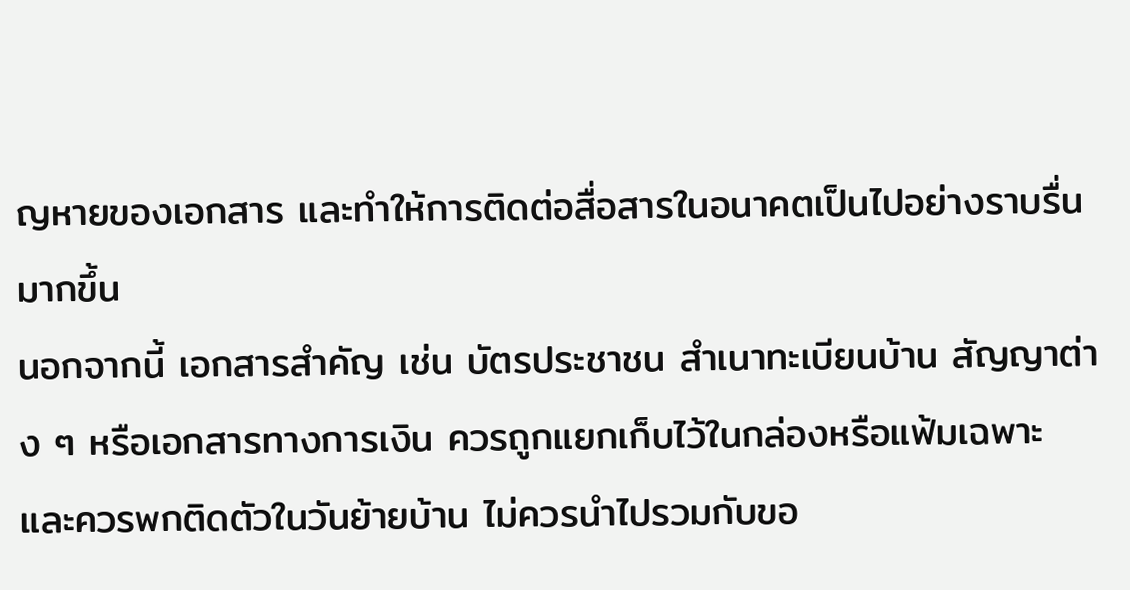ญหายของเอกสาร และทำให้การติดต่อสื่อสารในอนาคตเป็นไปอย่างราบรื่นมากขึ้น
นอกจากนี้ เอกสารสำคัญ เช่น บัตรประชาชน สำเนาทะเบียนบ้าน สัญญาต่าง ๆ หรือเอกสารทางการเงิน ควรถูกแยกเก็บไว้ในกล่องหรือแฟ้มเฉพาะ และควรพกติดตัวในวันย้ายบ้าน ไม่ควรนำไปรวมกับขอ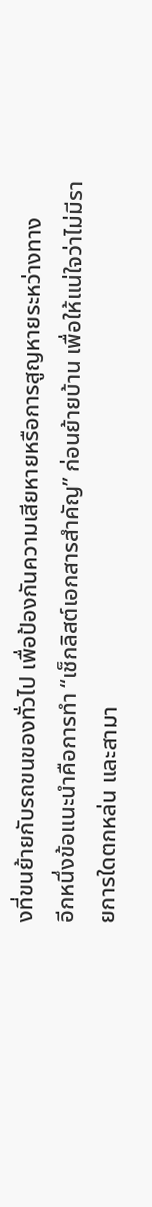งที่ขนย้ายกับรถขนของทั่วไป เพื่อป้องกันความเสียหายหรือการสูญหายระหว่างทาง
อีกหนึ่งข้อแนะนำคือการทำ “เช็กลิสต์เอกสารสำคัญ” ก่อนย้ายบ้าน เพื่อให้แน่ใจว่าไม่มีรายการใดตกหล่น และสามา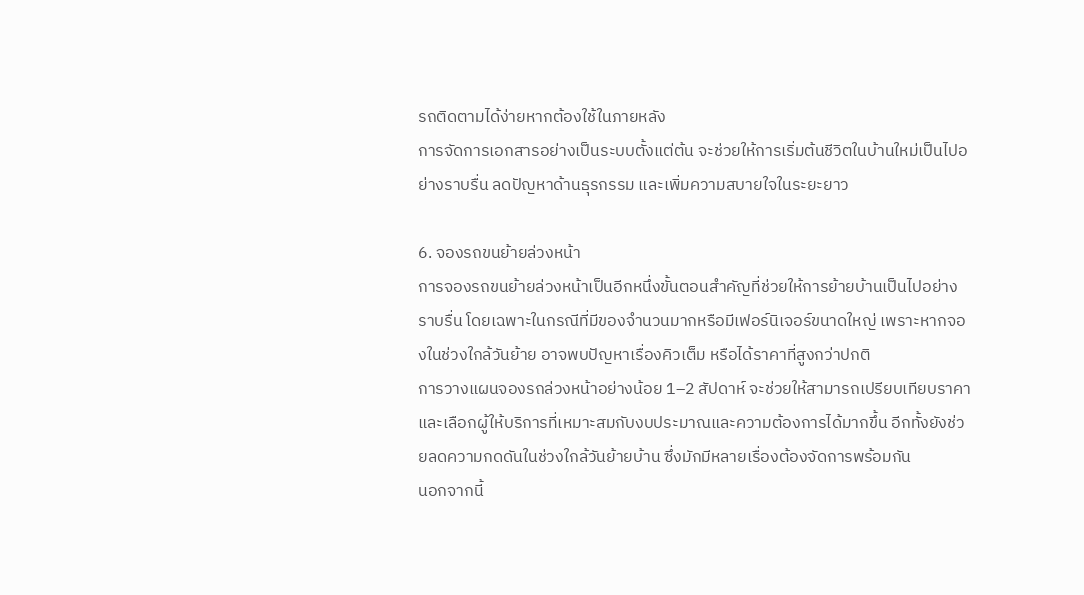รถติดตามได้ง่ายหากต้องใช้ในภายหลัง
การจัดการเอกสารอย่างเป็นระบบตั้งแต่ต้น จะช่วยให้การเริ่มต้นชีวิตในบ้านใหม่เป็นไปอย่างราบรื่น ลดปัญหาด้านธุรกรรม และเพิ่มความสบายใจในระยะยาว

6. จองรถขนย้ายล่วงหน้า
การจองรถขนย้ายล่วงหน้าเป็นอีกหนึ่งขั้นตอนสำคัญที่ช่วยให้การย้ายบ้านเป็นไปอย่างราบรื่น โดยเฉพาะในกรณีที่มีของจำนวนมากหรือมีเฟอร์นิเจอร์ขนาดใหญ่ เพราะหากจองในช่วงใกล้วันย้าย อาจพบปัญหาเรื่องคิวเต็ม หรือได้ราคาที่สูงกว่าปกติ
การวางแผนจองรถล่วงหน้าอย่างน้อย 1–2 สัปดาห์ จะช่วยให้สามารถเปรียบเทียบราคาและเลือกผู้ให้บริการที่เหมาะสมกับงบประมาณและความต้องการได้มากขึ้น อีกทั้งยังช่วยลดความกดดันในช่วงใกล้วันย้ายบ้าน ซึ่งมักมีหลายเรื่องต้องจัดการพร้อมกัน
นอกจากนี้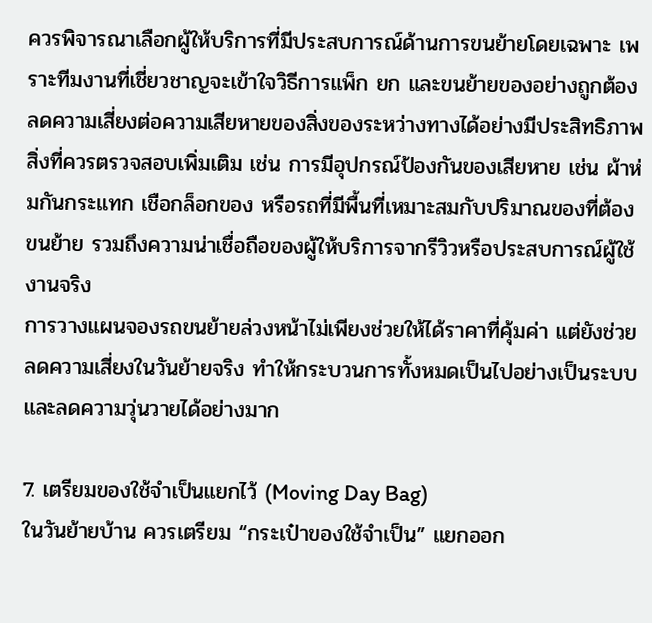ควรพิจารณาเลือกผู้ให้บริการที่มีประสบการณ์ด้านการขนย้ายโดยเฉพาะ เพราะทีมงานที่เชี่ยวชาญจะเข้าใจวิธีการแพ็ก ยก และขนย้ายของอย่างถูกต้อง ลดความเสี่ยงต่อความเสียหายของสิ่งของระหว่างทางได้อย่างมีประสิทธิภาพ
สิ่งที่ควรตรวจสอบเพิ่มเติม เช่น การมีอุปกรณ์ป้องกันของเสียหาย เช่น ผ้าห่มกันกระแทก เชือกล็อกของ หรือรถที่มีพื้นที่เหมาะสมกับปริมาณของที่ต้องขนย้าย รวมถึงความน่าเชื่อถือของผู้ให้บริการจากรีวิวหรือประสบการณ์ผู้ใช้งานจริง
การวางแผนจองรถขนย้ายล่วงหน้าไม่เพียงช่วยให้ได้ราคาที่คุ้มค่า แต่ยังช่วยลดความเสี่ยงในวันย้ายจริง ทำให้กระบวนการทั้งหมดเป็นไปอย่างเป็นระบบและลดความวุ่นวายได้อย่างมาก

7. เตรียมของใช้จำเป็นแยกไว้ (Moving Day Bag)
ในวันย้ายบ้าน ควรเตรียม “กระเป๋าของใช้จำเป็น” แยกออก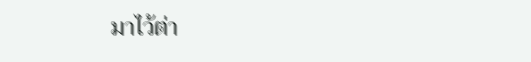มาไว้ต่า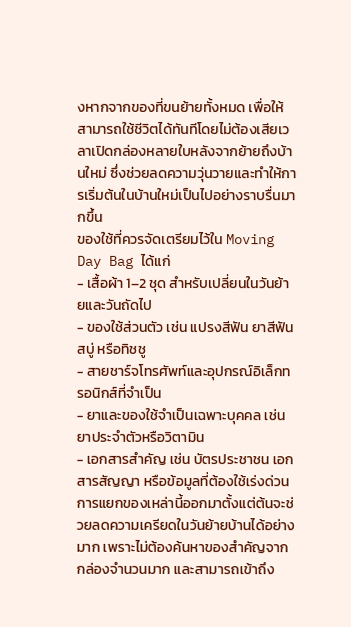งหากจากของที่ขนย้ายทั้งหมด เพื่อให้สามารถใช้ชีวิตได้ทันทีโดยไม่ต้องเสียเวลาเปิดกล่องหลายใบหลังจากย้ายถึงบ้านใหม่ ซึ่งช่วยลดความวุ่นวายและทำให้การเริ่มต้นในบ้านใหม่เป็นไปอย่างราบรื่นมากขึ้น
ของใช้ที่ควรจัดเตรียมไว้ใน Moving Day Bag ได้แก่
- เสื้อผ้า 1–2 ชุด สำหรับเปลี่ยนในวันย้ายและวันถัดไป
- ของใช้ส่วนตัว เช่น แปรงสีฟัน ยาสีฟัน สบู่ หรือทิชชู
- สายชาร์จโทรศัพท์และอุปกรณ์อิเล็กทรอนิกส์ที่จำเป็น
- ยาและของใช้จำเป็นเฉพาะบุคคล เช่น ยาประจำตัวหรือวิตามิน
- เอกสารสำคัญ เช่น บัตรประชาชน เอกสารสัญญา หรือข้อมูลที่ต้องใช้เร่งด่วน
การแยกของเหล่านี้ออกมาตั้งแต่ต้นจะช่วยลดความเครียดในวันย้ายบ้านได้อย่างมาก เพราะไม่ต้องค้นหาของสำคัญจากกล่องจำนวนมาก และสามารถเข้าถึง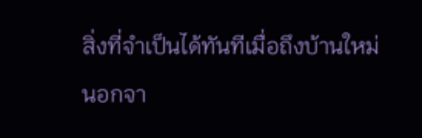สิ่งที่จำเป็นได้ทันทีเมื่อถึงบ้านใหม่
นอกจา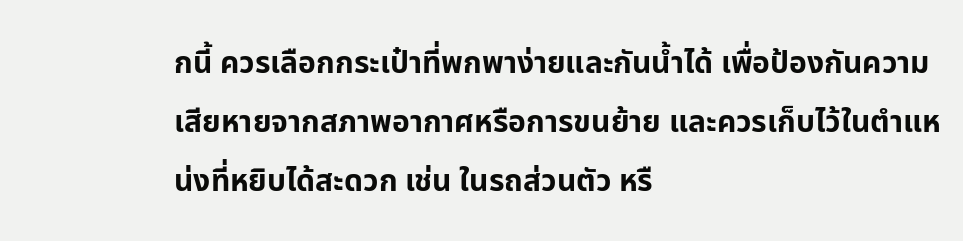กนี้ ควรเลือกกระเป๋าที่พกพาง่ายและกันน้ำได้ เพื่อป้องกันความเสียหายจากสภาพอากาศหรือการขนย้าย และควรเก็บไว้ในตำแหน่งที่หยิบได้สะดวก เช่น ในรถส่วนตัว หรื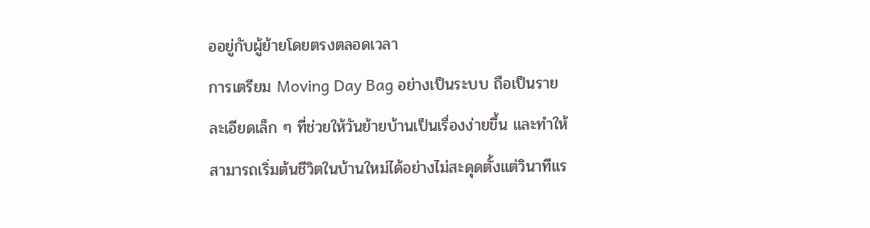ออยู่กับผู้ย้ายโดยตรงตลอดเวลา
การเตรียม Moving Day Bag อย่างเป็นระบบ ถือเป็นรายละเอียดเล็ก ๆ ที่ช่วยให้วันย้ายบ้านเป็นเรื่องง่ายขึ้น และทำให้สามารถเริ่มต้นชีวิตในบ้านใหม่ได้อย่างไม่สะดุดตั้งแต่วินาทีแร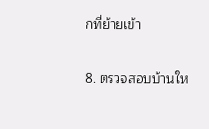กที่ย้ายเข้า

8. ตรวจสอบบ้านให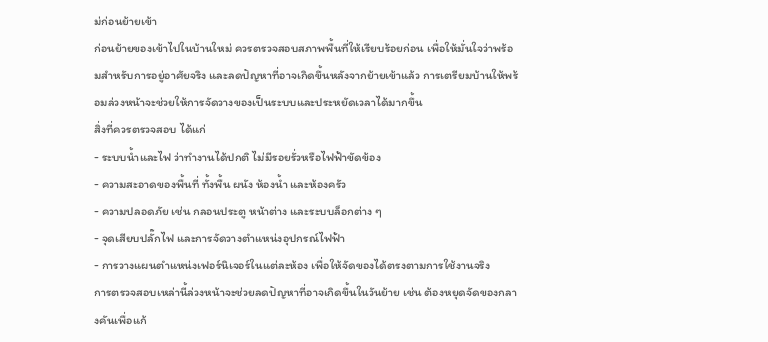ม่ก่อนย้ายเข้า
ก่อนย้ายของเข้าไปในบ้านใหม่ ควรตรวจสอบสภาพพื้นที่ให้เรียบร้อยก่อน เพื่อให้มั่นใจว่าพร้อมสำหรับการอยู่อาศัยจริง และลดปัญหาที่อาจเกิดขึ้นหลังจากย้ายเข้าแล้ว การเตรียมบ้านให้พร้อมล่วงหน้าจะช่วยให้การจัดวางของเป็นระบบและประหยัดเวลาได้มากขึ้น
สิ่งที่ควรตรวจสอบ ได้แก่
- ระบบน้ำและไฟ ว่าทำงานได้ปกติ ไม่มีรอยรั่วหรือไฟฟ้าขัดข้อง
- ความสะอาดของพื้นที่ ทั้งพื้น ผนัง ห้องน้ำ และห้องครัว
- ความปลอดภัย เช่น กลอนประตู หน้าต่าง และระบบล็อกต่าง ๆ
- จุดเสียบปลั๊กไฟ และการจัดวางตำแหน่งอุปกรณ์ไฟฟ้า
- การวางแผนตำแหน่งเฟอร์นิเจอร์ในแต่ละห้อง เพื่อให้จัดของได้ตรงตามการใช้งานจริง
การตรวจสอบเหล่านี้ล่วงหน้าจะช่วยลดปัญหาที่อาจเกิดขึ้นในวันย้าย เช่น ต้องหยุดจัดของกลางคันเพื่อแก้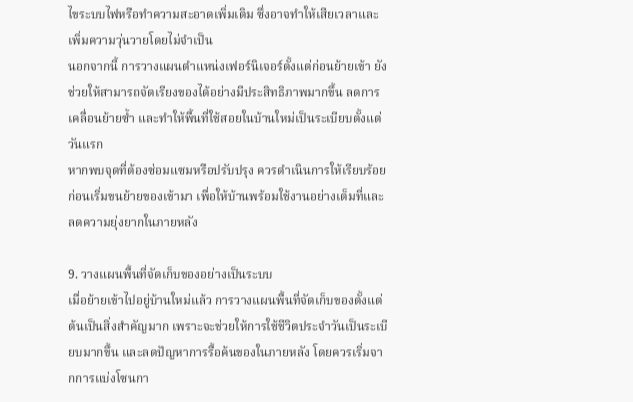ไขระบบไฟหรือทำความสะอาดเพิ่มเติม ซึ่งอาจทำให้เสียเวลาและเพิ่มความวุ่นวายโดยไม่จำเป็น
นอกจากนี้ การวางแผนตำแหน่งเฟอร์นิเจอร์ตั้งแต่ก่อนย้ายเข้า ยังช่วยให้สามารถจัดเรียงของได้อย่างมีประสิทธิภาพมากขึ้น ลดการเคลื่อนย้ายซ้ำ และทำให้พื้นที่ใช้สอยในบ้านใหม่เป็นระเบียบตั้งแต่วันแรก
หากพบจุดที่ต้องซ่อมแซมหรือปรับปรุง ควรดำเนินการให้เรียบร้อยก่อนเริ่มขนย้ายของเข้ามา เพื่อให้บ้านพร้อมใช้งานอย่างเต็มที่และลดความยุ่งยากในภายหลัง

9. วางแผนพื้นที่จัดเก็บของอย่างเป็นระบบ
เมื่อย้ายเข้าไปอยู่บ้านใหม่แล้ว การวางแผนพื้นที่จัดเก็บของตั้งแต่ต้นเป็นสิ่งสำคัญมาก เพราะจะช่วยให้การใช้ชีวิตประจำวันเป็นระเบียบมากขึ้น และลดปัญหาการรื้อค้นของในภายหลัง โดยควรเริ่มจากการแบ่งโซนกา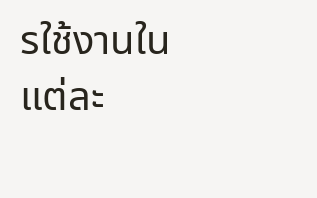รใช้งานในแต่ละ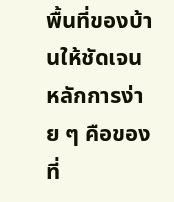พื้นที่ของบ้านให้ชัดเจน
หลักการง่าย ๆ คือของที่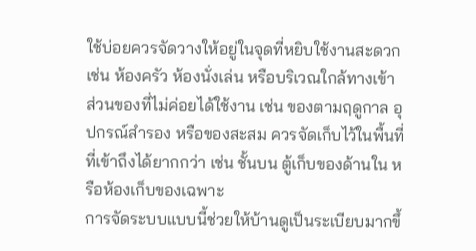ใช้บ่อยควรจัดวางให้อยู่ในจุดที่หยิบใช้งานสะดวก เช่น ห้องครัว ห้องนั่งเล่น หรือบริเวณใกล้ทางเข้า ส่วนของที่ไม่ค่อยได้ใช้งาน เช่น ของตามฤดูกาล อุปกรณ์สำรอง หรือของสะสม ควรจัดเก็บไว้ในพื้นที่ที่เข้าถึงได้ยากกว่า เช่น ชั้นบน ตู้เก็บของด้านใน หรือห้องเก็บของเฉพาะ
การจัดระบบแบบนี้ช่วยให้บ้านดูเป็นระเบียบมากขึ้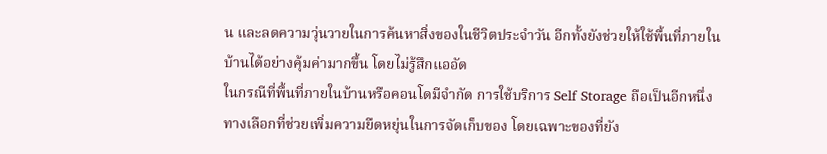น และลดความวุ่นวายในการค้นหาสิ่งของในชีวิตประจำวัน อีกทั้งยังช่วยให้ใช้พื้นที่ภายในบ้านได้อย่างคุ้มค่ามากขึ้น โดยไม่รู้สึกแออัด
ในกรณีที่พื้นที่ภายในบ้านหรือคอนโดมีจำกัด การใช้บริการ Self Storage ถือเป็นอีกหนึ่งทางเลือกที่ช่วยเพิ่มความยืดหยุ่นในการจัดเก็บของ โดยเฉพาะของที่ยัง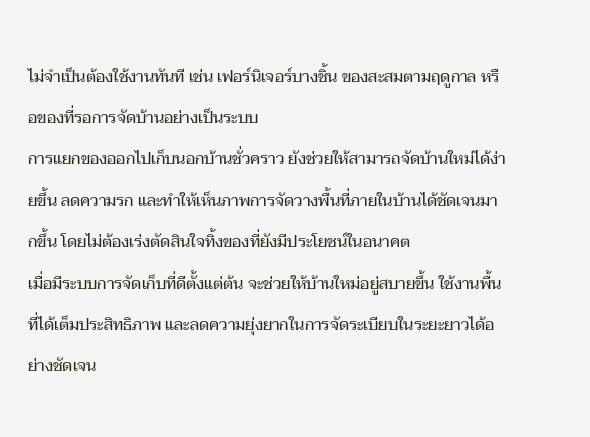ไม่จำเป็นต้องใช้งานทันที เช่น เฟอร์นิเจอร์บางชิ้น ของสะสมตามฤดูกาล หรือของที่รอการจัดบ้านอย่างเป็นระบบ
การแยกของออกไปเก็บนอกบ้านชั่วคราว ยังช่วยให้สามารถจัดบ้านใหม่ได้ง่ายขึ้น ลดความรก และทำให้เห็นภาพการจัดวางพื้นที่ภายในบ้านได้ชัดเจนมากขึ้น โดยไม่ต้องเร่งตัดสินใจทิ้งของที่ยังมีประโยชน์ในอนาคต
เมื่อมีระบบการจัดเก็บที่ดีตั้งแต่ต้น จะช่วยให้บ้านใหม่อยู่สบายขึ้น ใช้งานพื้นที่ได้เต็มประสิทธิภาพ และลดความยุ่งยากในการจัดระเบียบในระยะยาวได้อย่างชัดเจน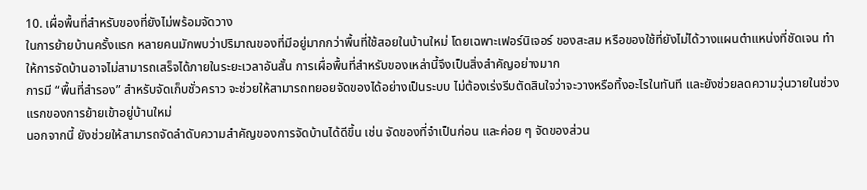10. เผื่อพื้นที่สำหรับของที่ยังไม่พร้อมจัดวาง
ในการย้ายบ้านครั้งแรก หลายคนมักพบว่าปริมาณของที่มีอยู่มากกว่าพื้นที่ใช้สอยในบ้านใหม่ โดยเฉพาะเฟอร์นิเจอร์ ของสะสม หรือของใช้ที่ยังไม่ได้วางแผนตำแหน่งที่ชัดเจน ทำให้การจัดบ้านอาจไม่สามารถเสร็จได้ภายในระยะเวลาอันสั้น การเผื่อพื้นที่สำหรับของเหล่านี้จึงเป็นสิ่งสำคัญอย่างมาก
การมี “พื้นที่สำรอง” สำหรับจัดเก็บชั่วคราว จะช่วยให้สามารถทยอยจัดของได้อย่างเป็นระบบ ไม่ต้องเร่งรีบตัดสินใจว่าจะวางหรือทิ้งอะไรในทันที และยังช่วยลดความวุ่นวายในช่วงแรกของการย้ายเข้าอยู่บ้านใหม่
นอกจากนี้ ยังช่วยให้สามารถจัดลำดับความสำคัญของการจัดบ้านได้ดีขึ้น เช่น จัดของที่จำเป็นก่อน และค่อย ๆ จัดของส่วน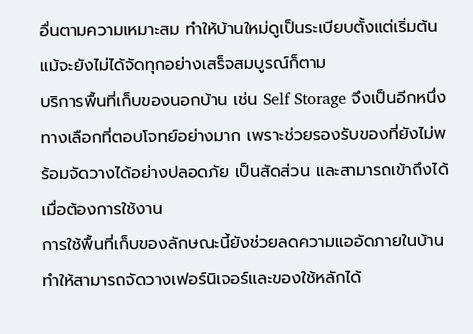อื่นตามความเหมาะสม ทำให้บ้านใหม่ดูเป็นระเบียบตั้งแต่เริ่มต้น แม้จะยังไม่ได้จัดทุกอย่างเสร็จสมบูรณ์ก็ตาม
บริการพื้นที่เก็บของนอกบ้าน เช่น Self Storage จึงเป็นอีกหนึ่งทางเลือกที่ตอบโจทย์อย่างมาก เพราะช่วยรองรับของที่ยังไม่พร้อมจัดวางได้อย่างปลอดภัย เป็นสัดส่วน และสามารถเข้าถึงได้เมื่อต้องการใช้งาน
การใช้พื้นที่เก็บของลักษณะนี้ยังช่วยลดความแออัดภายในบ้าน ทำให้สามารถจัดวางเฟอร์นิเจอร์และของใช้หลักได้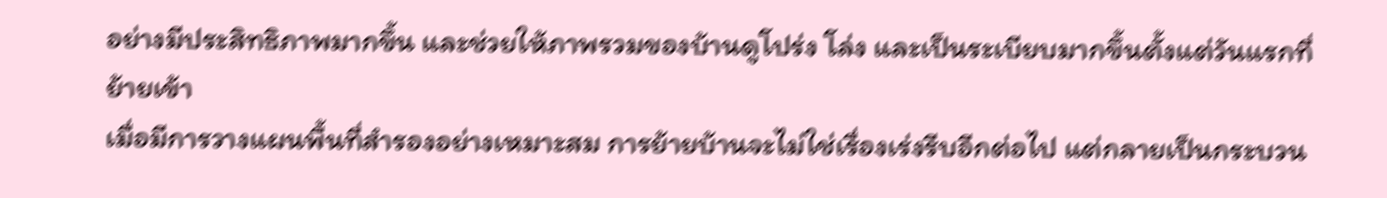อย่างมีประสิทธิภาพมากขึ้น และช่วยให้ภาพรวมของบ้านดูโปร่ง โล่ง และเป็นระเบียบมากขึ้นตั้งแต่วันแรกที่ย้ายเข้า
เมื่อมีการวางแผนพื้นที่สำรองอย่างเหมาะสม การย้ายบ้านจะไม่ใช่เรื่องเร่งรีบอีกต่อไป แต่กลายเป็นกระบวน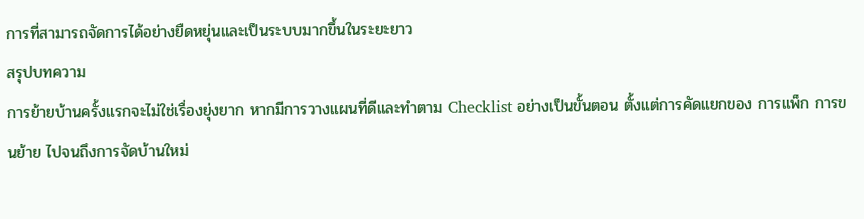การที่สามารถจัดการได้อย่างยืดหยุ่นและเป็นระบบมากขึ้นในระยะยาว
สรุปบทความ
การย้ายบ้านครั้งแรกจะไม่ใช่เรื่องยุ่งยาก หากมีการวางแผนที่ดีและทำตาม Checklist อย่างเป็นขั้นตอน ตั้งแต่การคัดแยกของ การแพ็ก การขนย้าย ไปจนถึงการจัดบ้านใหม่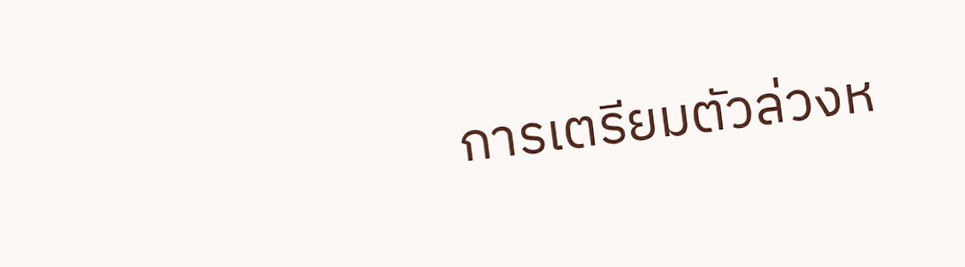การเตรียมตัวล่วงห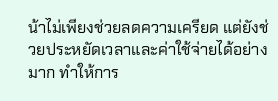น้าไม่เพียงช่วยลดความเครียด แต่ยังช่วยประหยัดเวลาและค่าใช้จ่ายได้อย่างมาก ทำให้การ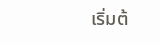เริ่มต้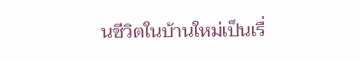นชีวิตในบ้านใหม่เป็นเรื่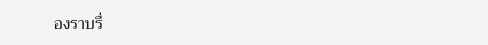องราบรื่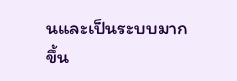นและเป็นระบบมากขึ้น